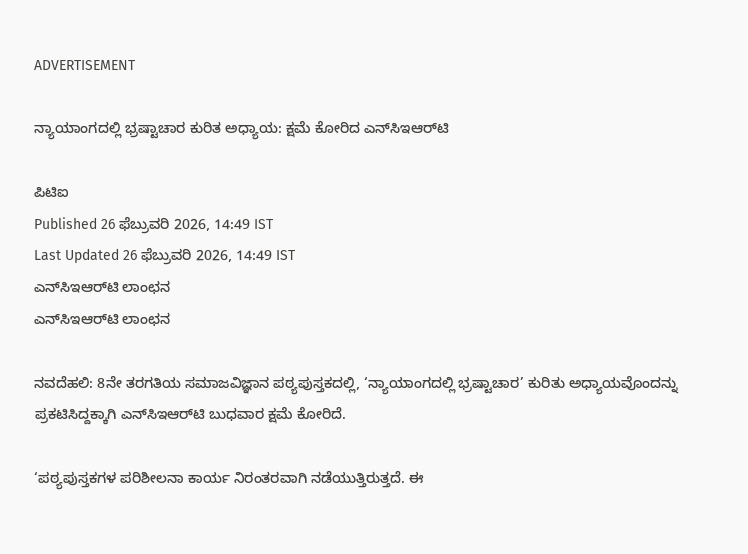ADVERTISEMENT

ನ್ಯಾಯಾಂಗದಲ್ಲಿ ಭ್ರಷ್ಟಾಚಾರ ಕುರಿತ ಅಧ್ಯಾಯ: ಕ್ಷಮೆ ಕೋರಿದ ಎನ್‌ಸಿಇಆರ್‌ಟಿ

ಪಿಟಿಐ
Published 26 ಫೆಬ್ರುವರಿ 2026, 14:49 IST
Last Updated 26 ಫೆಬ್ರುವರಿ 2026, 14:49 IST
ಎನ್‌ಸಿಇಆರ್‌ಟಿ ಲಾಂಛನ
ಎನ್‌ಸಿಇಆರ್‌ಟಿ ಲಾಂಛನ

ನವದೆಹಲಿ: 8ನೇ ತರಗತಿಯ ಸಮಾಜವಿಜ್ಞಾನ ಪಠ್ಯಪುಸ್ತಕದಲ್ಲಿ, ‘ನ್ಯಾಯಾಂಗದಲ್ಲಿ ಭ್ರಷ್ಟಾಚಾರ’ ಕುರಿತು ಅಧ್ಯಾಯವೊಂದನ್ನು ಪ್ರಕಟಿಸಿದ್ದಕ್ಕಾಗಿ ಎನ್‌ಸಿಇಆರ್‌ಟಿ ಬುಧವಾರ ಕ್ಷಮೆ ಕೋರಿದೆ.

‘ಪಠ್ಯಪುಸ್ತಕಗಳ ಪರಿಶೀಲನಾ ಕಾರ್ಯ ನಿರಂತರವಾಗಿ ನಡೆಯುತ್ತಿರುತ್ತದೆ. ಈ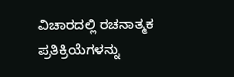ವಿಚಾರದಲ್ಲಿ ರಚನಾತ್ಮಕ ಪ್ರತಿಕ್ರಿಯೆಗಳನ್ನು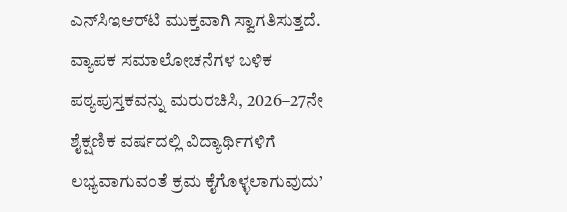ಎನ್‌ಸಿಇಆರ್‌ಟಿ ಮುಕ್ತವಾಗಿ ಸ್ವಾಗತಿಸುತ್ತದೆ. ವ್ಯಾಪಕ ಸಮಾಲೋಚನೆಗಳ ಬಳಿಕ ಪಠ್ಯಪುಸ್ತಕವನ್ನು ಮರುರಚಿಸಿ, 2026–27ನೇ ಶೈಕ್ಷಣಿಕ ವರ್ಷದಲ್ಲಿ ವಿದ್ಯಾರ್ಥಿಗಳಿಗೆ ಲಭ್ಯವಾಗುವಂತೆ ಕ್ರಮ ಕೈಗೊಳ್ಳಲಾಗುವುದು’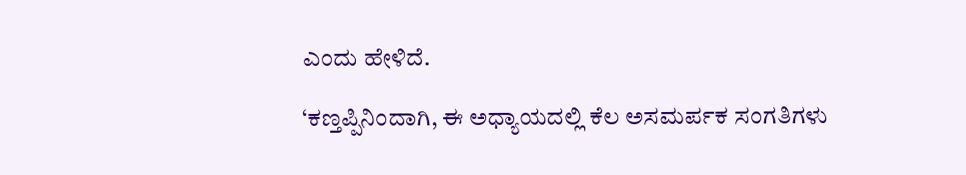ಎಂದು ಹೇಳಿದೆ.

‘ಕಣ್ತಪ್ಪಿನಿಂದಾಗಿ, ಈ ಅಧ್ಯಾಯದಲ್ಲಿ ಕೆಲ ಅಸಮರ್ಪಕ ಸಂಗತಿಗಳು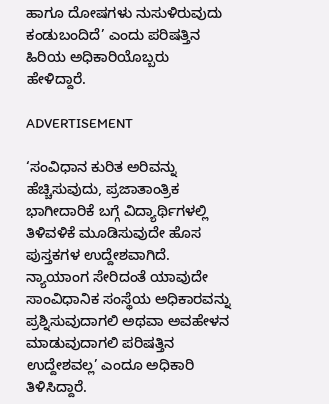ಹಾಗೂ ದೋಷಗಳು ನುಸುಳಿರುವುದು ಕಂಡುಬಂದಿದೆ’ ಎಂದು ಪರಿಷತ್ತಿನ ಹಿರಿಯ ಅಧಿಕಾರಿಯೊಬ್ಬರು ಹೇಳಿದ್ದಾರೆ.

ADVERTISEMENT

‘ಸಂವಿಧಾನ ಕುರಿತ ಅರಿವನ್ನು ಹೆಚ್ಚಿಸುವುದು, ಪ್ರಜಾತಾಂತ್ರಿಕ ಭಾಗೀದಾರಿಕೆ ಬಗ್ಗೆ ವಿದ್ಯಾರ್ಥಿಗಳಲ್ಲಿ ತಿಳಿವಳಿಕೆ ಮೂಡಿಸುವುದೇ ಹೊಸ ಪುಸ್ತಕಗಳ ಉದ್ದೇಶವಾಗಿದೆ. ನ್ಯಾಯಾಂಗ ಸೇರಿದಂತೆ ಯಾವುದೇ ಸಾಂವಿಧಾನಿಕ ಸಂಸ್ಥೆಯ ಅಧಿಕಾರವನ್ನು ಪ್ರಶ್ನಿಸುವುದಾಗಲಿ ಅಥವಾ ಅವಹೇಳನ ಮಾಡುವುದಾಗಲಿ ಪರಿಷತ್ತಿನ ಉದ್ದೇಶವಲ್ಲ’ ಎಂದೂ ಅಧಿಕಾರಿ ತಿಳಿಸಿದ್ದಾರೆ.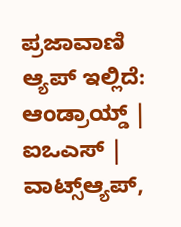ಪ್ರಜಾವಾಣಿ ಆ್ಯಪ್ ಇಲ್ಲಿದೆ: ಆಂಡ್ರಾಯ್ಡ್ | ಐಒಎಸ್ | ವಾಟ್ಸ್ಆ್ಯಪ್,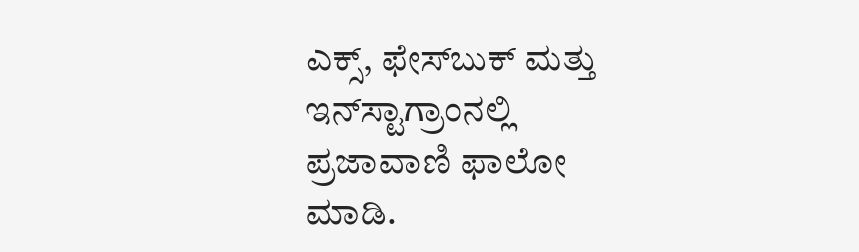ಎಕ್ಸ್, ಫೇಸ್‌ಬುಕ್ ಮತ್ತು ಇನ್‌ಸ್ಟಾಗ್ರಾಂನಲ್ಲಿ ಪ್ರಜಾವಾಣಿ ಫಾಲೋ ಮಾಡಿ.